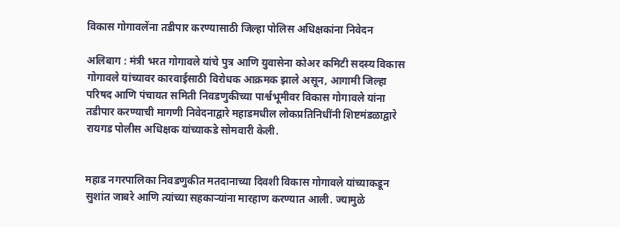विकास गोगावलेंना तडीपार करण्यासाठी जिल्हा पोलिस अधिक्षकांना निवेदन

अलिबाग : मंत्री भरत गोगावले यांचे पुत्र आणि युवासेना कोअर कमिटी सदस्य विकास गोगावले यांच्यावर कारवाईसाठी विरोधक आक्रमक झाले असून, आगामी जिल्हा परिषद आणि पंचायत समिती निवडणुकीच्या पार्श्वभूमीवर विकास गोगावले यांना तडीपार करण्याची मागणी निवेदनाद्वारे महाडमधील लोकप्रतिनिधींनी शिष्टमंडळाद्वारे रायगड पोलीस अधिक्षक यांच्याकडे सोमवारी केली.


महाड नगरपालिका निवडणुकीत मतदानाच्या दिवशी विकास गोगावले यांच्याकडून सुशांत जाबरे आणि त्यांच्या सहकाऱ्यांना मारहाण करण्यात आली. ज्यामुळे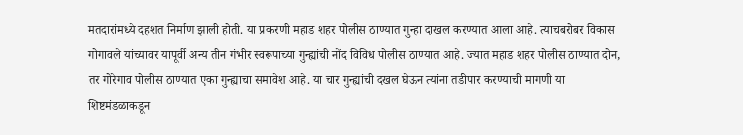मतदारांमध्ये दहशत निर्माण झाली होती. या प्रकरणी महाड शहर पोलीस ठाण्यात गुन्हा दाखल करण्यात आला आहे. त्याचबरोबर विकास गोगावले यांच्यावर यापूर्वी अन्य तीन गंभीर स्वरूपाच्या गुन्ह्यांची नोंद विविध पोलीस ठाण्यात आहे. ज्यात महाड शहर पोलीस ठाण्यात दोन, तर गोरेगाव पोलीस ठाण्यात एका गुन्ह्याचा समावेश आहे. या चार गुन्ह्यांची दखल घेऊन त्यांना तडीपार करण्याची मागणी या शिष्टमंडळाकडून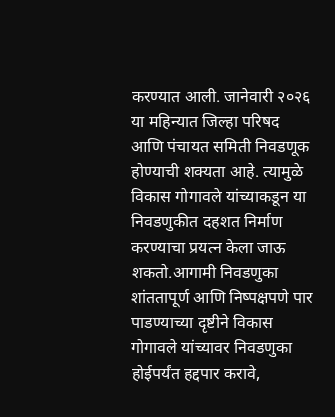करण्यात आली. जानेवारी २०२६ या महिन्यात जिल्हा परिषद आणि पंचायत समिती निवडणूक होण्याची शक्यता आहे. त्यामुळे विकास गोगावले यांच्याकडून या निवडणुकीत दहशत निर्माण करण्याचा प्रयत्न केला जाऊ शकतो.आगामी निवडणुका शांततापूर्ण आणि निष्पक्षपणे पार पाडण्याच्या दृष्टीने विकास गोगावले यांच्यावर निवडणुका होईपर्यंत हद्दपार करावे,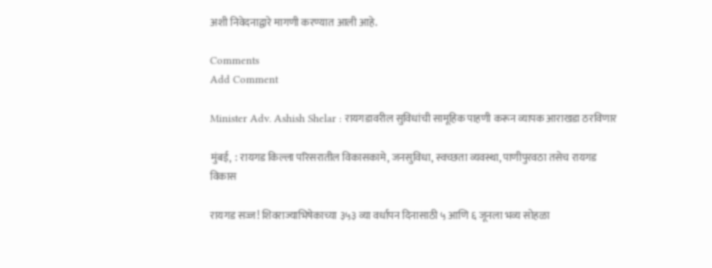अशी निवेदनाद्वारे मागणी करण्यात आली आहे.

Comments
Add Comment

Minister Adv. Ashish Shelar : रायगडावरील सुविधांची सामूहिक पाहणी करून व्यापक आराखडा ठरविणार

मुंबई,  : रायगड किल्ला परिसरातील विकासकामे, जनसुविधा, स्वच्छता व्यवस्था, पाणीपुरवठा तसेच रायगड विकास

रायगड सज्ज! शिवराज्याभिषेकाच्या ३५३ व्या वर्धापन दिनासाठी ५ आणि ६ जूनला भव्य सोहळा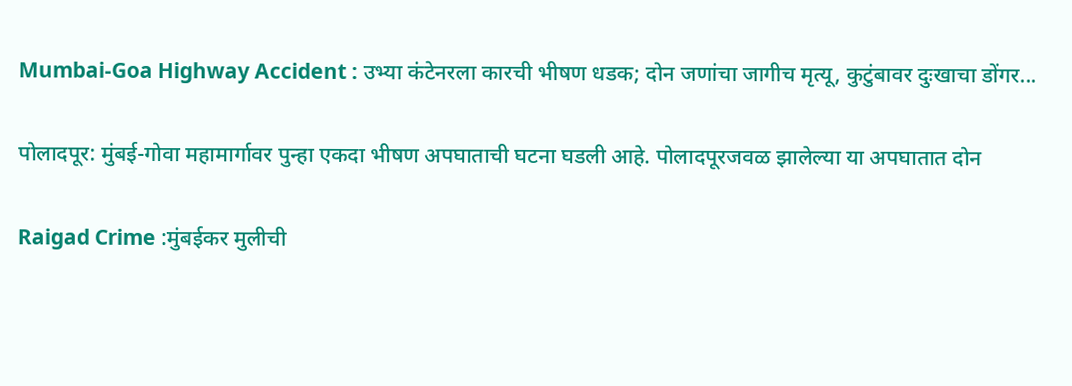Mumbai-Goa Highway Accident : उभ्या कंटेनरला कारची भीषण धडक; दोन जणांचा जागीच मृत्यू, कुटुंबावर दुःखाचा डोंगर...

पोलादपूर: मुंबई-गोवा महामार्गावर पुन्हा एकदा भीषण अपघाताची घटना घडली आहे. पोलादपूरजवळ झालेल्या या अपघातात दोन

Raigad Crime :मुंबईकर मुलीची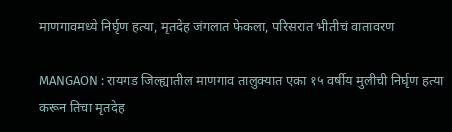माणगावमध्ये निर्घृण हत्या, मृतदेह जंगलात फेकला, परिसरात भीतीचं वातावरण

MANGAON : रायगड जिल्ह्यातील माणगाव तालुक्यात एका १५ वर्षीय मुलीची निर्घृण हत्या करून तिचा मृतदेह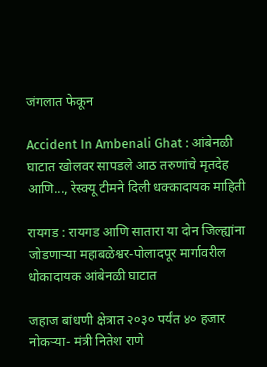जंगलात फेकून

Accident In Ambenali Ghat : आंबेनळी घाटात खोलवर सापडले आठ तरुणांचे मृतदेह आणि..., रेस्क्यू टीमने दिली धक्कादायक माहिती

रायगड : रायगड आणि सातारा या दोन जिल्ह्यांना जोडणाऱ्या महाबळेश्वर-पोलादपूर मार्गावरील धोकादायक आंबेनळी घाटात

जहाज बांधणी क्षेत्रात २०३० पर्यंत ४० हजार नोकऱ्या- मंत्री नितेश राणे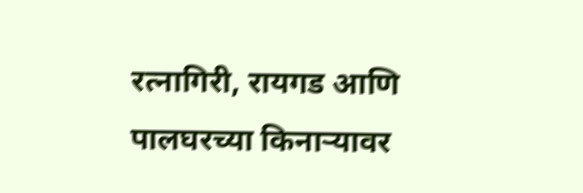रत्नागिरी, रायगड आणि पालघरच्या किनाऱ्यावर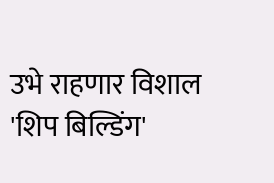उभे राहणार विशाल 'शिप बिल्डिंग'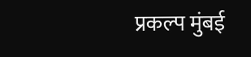प्रकल्प मुंबई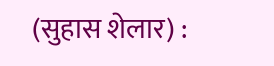(सुहास शेलार) :